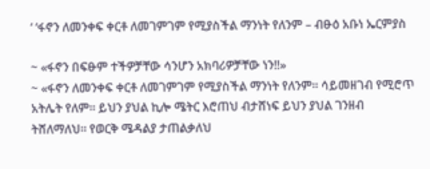‘ ‘ፋኖን ለመንቀፍ ቀርቶ ለመገምገም የሚያስችል ማንነት የለንም – ብፁዕ አቡነ ኤርምያስ

~ «ፋኖን በፍፁም ተችዎቻቸው ሳንሆን አክባሪዎቻቸው ነን‼»
~ «ፋኖን ለመንቀፍ ቀርቶ ለመገምገም የሚያስችል ማንነት የለንም። ሳይመዘገብ የሚሮጥ አትሌት የለም። ይህን ያህል ኪሎ ሜትር እሮጠህ ብታሸነፍ ይህን ያህል ገንዘብ ትሸለማለህ። የወርቅ ሜዳልያ ታጠልቃለህ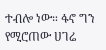ተብሎ ነው። ፋኖ ግን የሚሮጠው ሀገሬ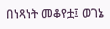በነጻነት መቆየቷ፤ ወገኔ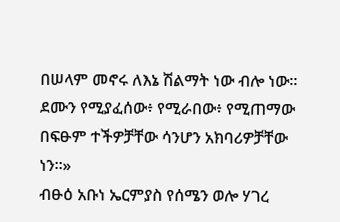በሠላም መኖሩ ለእኔ ሽልማት ነው ብሎ ነው። ደሙን የሚያፈሰው፥ የሚራበው፥ የሚጠማው በፍፁም ተችዎቻቸው ሳንሆን አክባሪዎቻቸው ነን።»
ብፁዕ አቡነ ኤርምያስ የሰሜን ወሎ ሃገረ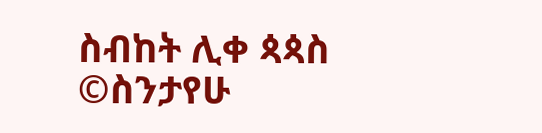ስብከት ሊቀ ጳጳስ
©ስንታየሁ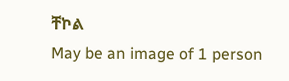ቸኮል
May be an image of 1 person